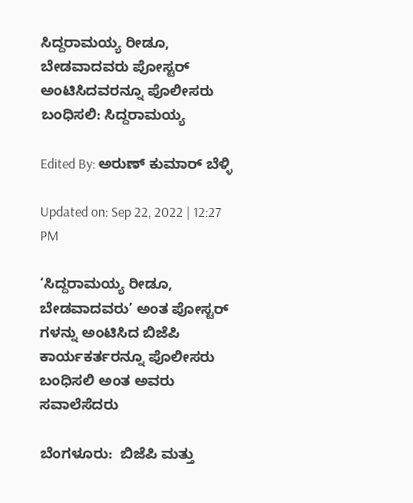ಸಿದ್ದರಾಮಯ್ಯ ರೀಡೂ, ಬೇಡವಾದವರು ಪೋಸ್ಟರ್ ಅಂಟಿಸಿದವರನ್ನೂ ಪೊಲೀಸರು ಬಂಧಿಸಲಿ: ಸಿದ್ದರಾಮಯ್ಯ

Edited By: ಅರುಣ್ ಕುಮಾರ್ ಬೆಳ್ಳಿ

Updated on: Sep 22, 2022 | 12:27 PM

‘ಸಿದ್ದರಾಮಯ್ಯ ರೀಡೂ, ಬೇಡವಾದವರು’ ಅಂತ ಪೋಸ್ಟರ್ ಗಳನ್ನು ಅಂಟಿಸಿದ ಬಿಜೆಪಿ ಕಾರ್ಯಕರ್ತರನ್ನೂ ಪೊಲೀಸರು ಬಂಧಿಸಲಿ ಅಂತ ಅವರು ಸವಾಲೆಸೆದರು

ಬೆಂಗಳೂರು:  ಬಿಜೆಪಿ ಮತ್ತು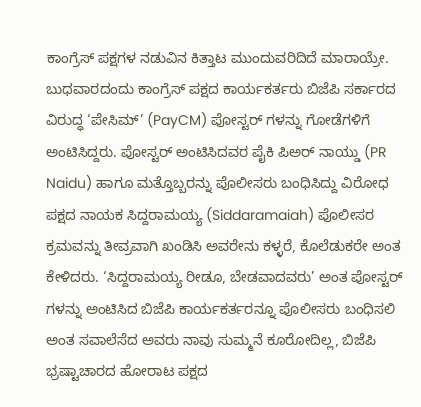ಕಾಂಗ್ರೆಸ್ ಪಕ್ಷಗಳ ನಡುವಿನ ಕಿತ್ತಾಟ ಮುಂದುವರಿದಿದೆ ಮಾರಾಯ್ರೇ. ಬುಧವಾರದಂದು ಕಾಂಗ್ರೆಸ್ ಪಕ್ಷದ ಕಾರ್ಯಕರ್ತರು ಬಿಜೆಪಿ ಸರ್ಕಾರದ ವಿರುದ್ಧ ‘ಪೇಸಿಮ್’ (PayCM) ಪೋಸ್ಟರ್ ಗಳನ್ನು ಗೋಡೆಗಳಿಗೆ ಅಂಟಿಸಿದ್ದರು. ಪೋಸ್ಟರ್ ಅಂಟಿಸಿದವರ ಪೈಕಿ ಪಿಅರ್ ನಾಯ್ಡು (PR Naidu) ಹಾಗೂ ಮತ್ತೊಬ್ಬರನ್ನು ಪೊಲೀಸರು ಬಂಧಿಸಿದ್ದು ವಿರೋಧ ಪಕ್ಷದ ನಾಯಕ ಸಿದ್ದರಾಮಯ್ಯ (Siddaramaiah) ಪೊಲೀಸರ ಕ್ರಮವನ್ನು ತೀವ್ರವಾಗಿ ಖಂಡಿಸಿ ಅವರೇನು ಕಳ್ಳರೆ, ಕೊಲೆಡುಕರೇ ಅಂತ ಕೇಳಿದರು. ‘ಸಿದ್ದರಾಮಯ್ಯ ರೀಡೂ, ಬೇಡವಾದವರು’ ಅಂತ ಪೋಸ್ಟರ್ ಗಳನ್ನು ಅಂಟಿಸಿದ ಬಿಜೆಪಿ ಕಾರ್ಯಕರ್ತರನ್ನೂ ಪೊಲೀಸರು ಬಂಧಿಸಲಿ ಅಂತ ಸವಾಲೆಸೆದ ಅವರು ನಾವು ಸುಮ್ಮನೆ ಕೂರೋದಿಲ್ಲ, ಬಿಜೆಪಿ ಭ್ರಷ್ಟಾಚಾರದ ಹೋರಾಟ ಪಕ್ಷದ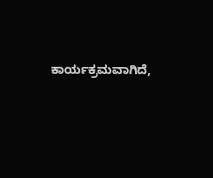ಕಾರ್ಯಕ್ರಮವಾಗಿದೆ,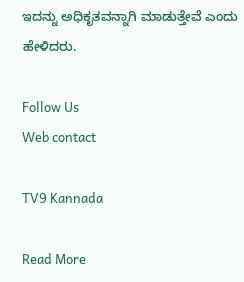ಇದನ್ನು ಅಧಿಕೃತವನ್ನಾಗಿ ಮಾಡುತ್ತೇವೆ ಎಂದು ಹೇಳಿದರು.

Follow Us
Web contact

TV9 Kannada

Read More